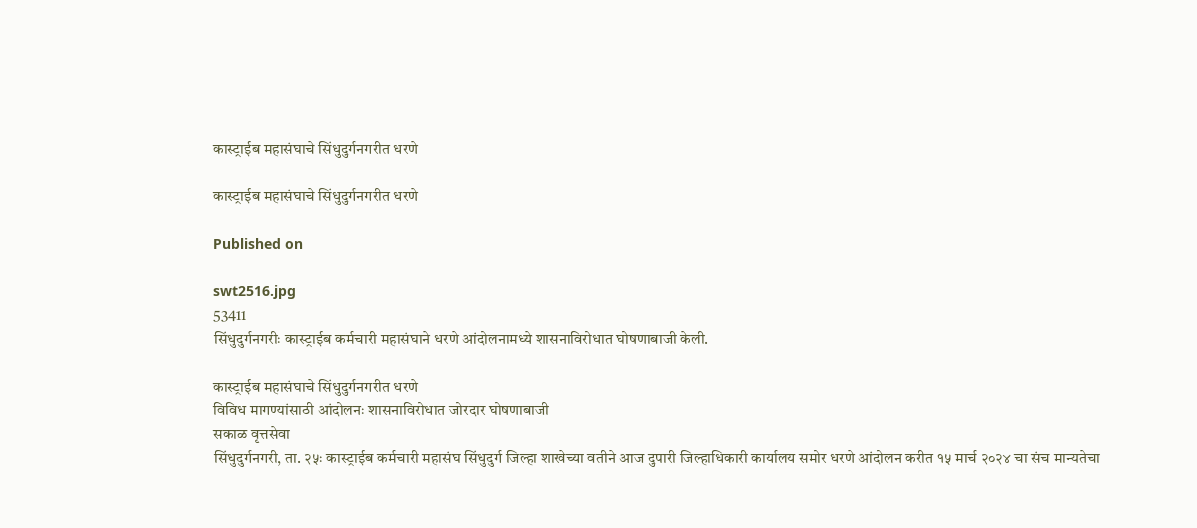कास्ट्राईब महासंघाचे सिंधुदुर्गनगरीत धरणे

कास्ट्राईब महासंघाचे सिंधुदुर्गनगरीत धरणे

Published on

swt2516.jpg
53411
सिंधुदुर्गनगरीः कास्ट्राईब कर्मचारी महासंघाने धरणे आंदोलनामध्ये शासनाविरोधात घोषणाबाजी केली.

कास्ट्राईब महासंघाचे सिंधुदुर्गनगरीत धरणे
विविध मागण्यांसाठी आंदोलनः शासनाविरोधात जोरदार घोषणाबाजी
सकाळ वृत्तसेवा
सिंधुदुर्गनगरी, ता. २५ः कास्ट्राईब कर्मचारी महासंघ सिंधुदुर्ग जिल्हा शाखेच्या वतीने आज दुपारी जिल्हाधिकारी कार्यालय समोर धरणे आंदोलन करीत १५ मार्च २०२४ चा संच मान्यतेचा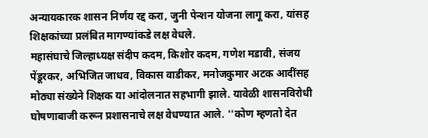अन्यायकारक शासन निर्णय रद्द करा, जुनी पेन्शन योजना लागू करा, यांसह शिक्षकांच्या प्रलंबित मागण्यांकडे लक्ष वेधले.
महासंघाचे जिल्हाध्यक्ष संदीप कदम, किशोर कदम, गणेश मडावी, संजय पेंडूरकर, अभिजित जाधव, विकास वाडीकर, मनोजकुमार अटक आदींसह मोठ्या संख्येने शिक्षक या आंदोलनात सहभागी झाले. यावेळी शासनविरोधी घोषणाबाजी करून प्रशासनाचे लक्ष वेधण्यात आले. ''कोण म्हणतो देत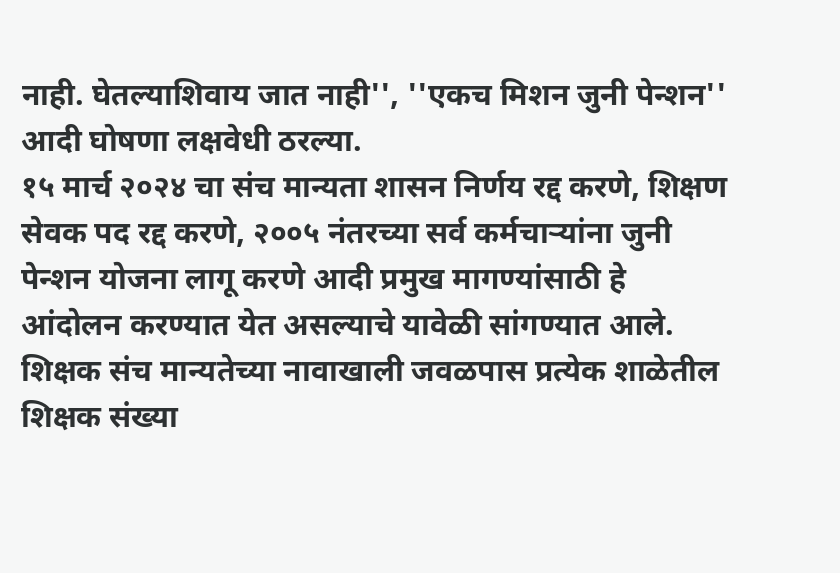नाही. घेतल्याशिवाय जात नाही'', ''एकच मिशन जुनी पेन्शन'' आदी घोषणा लक्षवेधी ठरल्या.
१५ मार्च २०२४ चा संच मान्यता शासन निर्णय रद्द करणे, शिक्षण सेवक पद रद्द करणे, २००५ नंतरच्या सर्व कर्मचाऱ्यांना जुनी पेन्शन योजना लागू करणे आदी प्रमुख मागण्यांसाठी हे आंदोलन करण्यात येत असल्याचे यावेळी सांगण्यात आले. शिक्षक संच मान्यतेच्या नावाखाली जवळपास प्रत्येक शाळेतील शिक्षक संख्या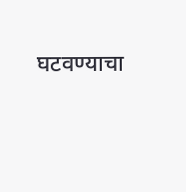घटवण्याचा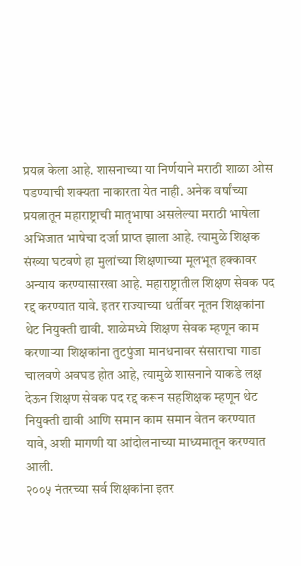प्रयत्न केला आहे. शासनाच्या या निर्णयाने मराठी शाळा ओस पडण्याची शक्यता नाकारता येत नाही. अनेक वर्षांच्या प्रयत्नातून महाराष्ट्राची मातृभाषा असलेल्या मराठी भाषेला अभिजात भाषेचा दर्जा प्राप्त झाला आहे. त्यामुळे शिक्षक संख्या घटवणे हा मुलांच्या शिक्षणाच्या मूलभूत हक्कावर अन्याय करण्यासारखा आहे. महाराष्ट्रातील शिक्षण सेवक पद रद्द करण्यात यावे. इतर राज्याच्या धर्तीवर नूतन शिक्षकांना थेट नियुक्ती द्यावी. शाळेमध्ये शिक्षण सेवक म्हणून काम करणाऱ्या शिक्षकांना तुटपुंजा मानधनावर संसाराचा गाडा चालवणे अवघड होत आहे, त्यामुळे शासनाने याकडे लक्ष देऊन शिक्षण सेवक पद रद्द करून सहशिक्षक म्हणून थेट नियुक्ती द्यावी आणि समान काम समान वेतन करण्यात यावे, अशी मागणी या आंदोलनाच्या माध्यमातून करण्यात आली.
२००५ नंतरच्या सर्व शिक्षकांना इतर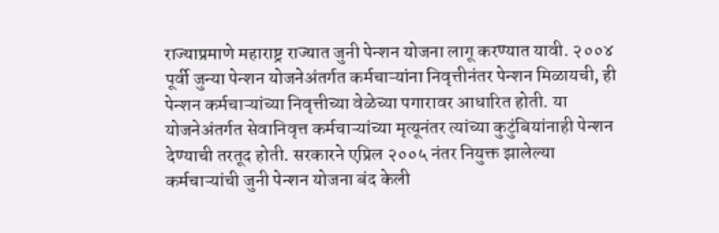राज्याप्रमाणे महाराष्ट्र राज्यात जुनी पेन्शन योजना लागू करण्यात यावी. २००४ पूर्वी जुन्या पेन्शन योजनेअंतर्गत कर्मचाऱ्यांना निवृत्तीनंतर पेन्शन मिळायची, ही पेन्शन कर्मचाऱ्यांच्या निवृत्तीच्या वेळेच्या पगारावर आधारित होती. या योजनेअंतर्गत सेवानिवृत्त कर्मचाऱ्यांच्या मृत्यूनंतर त्यांच्या कुटुंबियांनाही पेन्शन देण्याची तरतूद होती. सरकारने एप्रिल २००५ नंतर नियुक्त झालेल्या कर्मचाऱ्यांची जुनी पेन्शन योजना बंद केली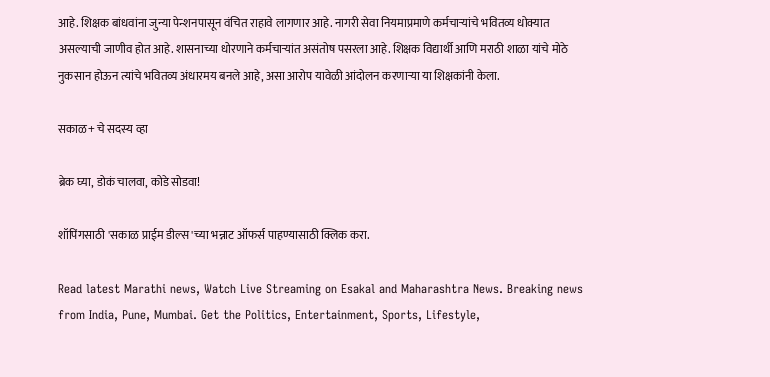आहे. शिक्षक बांधवांना जुन्या पेन्शनपासून वंचित राहावे लागणार आहे. नागरी सेवा नियमाप्रमाणे कर्मचाऱ्यांचे भवितव्य धोक्यात असल्याची जाणीव होत आहे. शासनाच्या धोरणाने कर्मचाऱ्यांत असंतोष पसरला आहे. शिक्षक विद्यार्थी आणि मराठी शाळा यांचे मोठे नुकसान होऊन त्यांचे भवितव्य अंधारमय बनले आहे, असा आरोप यावेळी आंदोलन करणाऱ्या या शिक्षकांनी केला.

सकाळ+ चे सदस्य व्हा

ब्रेक घ्या, डोकं चालवा, कोडे सोडवा!

शॉपिंगसाठी 'सकाळ प्राईम डील्स'च्या भन्नाट ऑफर्स पाहण्यासाठी क्लिक करा.

Read latest Marathi news, Watch Live Streaming on Esakal and Maharashtra News. Breaking news from India, Pune, Mumbai. Get the Politics, Entertainment, Sports, Lifestyle,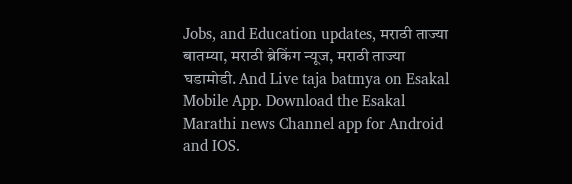Jobs, and Education updates, मराठी ताज्या बातम्या, मराठी ब्रेकिंग न्यूज, मराठी ताज्या घडामोडी. And Live taja batmya on Esakal Mobile App. Download the Esakal Marathi news Channel app for Android and IOS.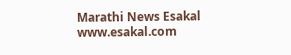Marathi News Esakal
www.esakal.com